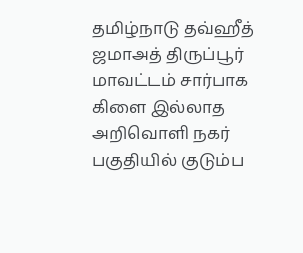தமிழ்நாடு தவ்ஹீத் ஜமாஅத் திருப்பூர் மாவட்டம் சார்பாக கிளை இல்லாத அறிவொளி நகர்
பகுதியில் குடும்ப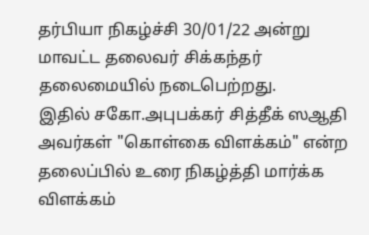தர்பியா நிகழ்ச்சி 30/01/22 அன்று மாவட்ட தலைவர் சிக்கந்தர் தலைமையில் நடைபெற்றது.
இதில் சகோ.அபுபக்கர் சித்தீக் ஸஆதி அவர்கள் "கொள்கை விளக்கம்" என்ற தலைப்பில் உரை நிகழ்த்தி மார்க்க விளக்கம்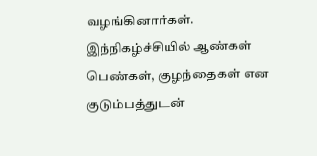வழங்கினார்கள்.
இந்நிகழ்ச்சியில் ஆண்கள் பெண்கள், குழந்தைகள் என குடும்பத்துடன்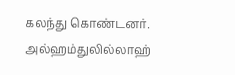கலந்து கொண்டனர்.
அல்ஹம்துலில்லாஹ்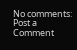No comments:
Post a Comment